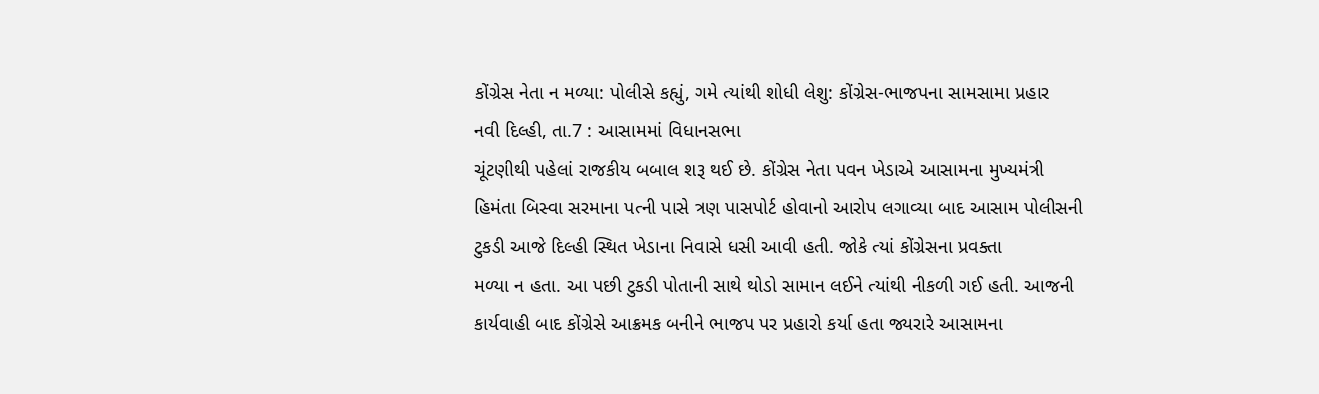કોંગ્રેસ નેતા ન મળ્યા: પોલીસે કહ્યું, ગમે ત્યાંથી શોધી લેશુ: કોંગ્રેસ-ભાજપના સામસામા પ્રહાર
નવી દિલ્હી, તા.7 : આસામમાં વિધાનસભા
ચૂંટણીથી પહેલાં રાજકીય બબાલ શરૂ થઈ છે. કોંગ્રેસ નેતા પવન ખેડાએ આસામના મુખ્યમંત્રી
હિમંતા બિસ્વા સરમાના પત્ની પાસે ત્રણ પાસપોર્ટ હોવાનો આરોપ લગાવ્યા બાદ આસામ પોલીસની
ટુકડી આજે દિલ્હી સ્થિત ખેડાના નિવાસે ધસી આવી હતી. જોકે ત્યાં કોંગ્રેસના પ્રવક્તા
મળ્યા ન હતા. આ પછી ટુકડી પોતાની સાથે થોડો સામાન લઈને ત્યાંથી નીકળી ગઈ હતી. આજની
કાર્યવાહી બાદ કોંગ્રેસે આક્રમક બનીને ભાજપ પર પ્રહારો કર્યા હતા જ્યરારે આસામના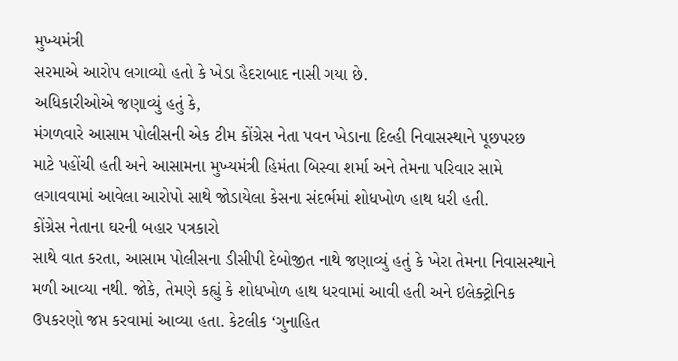મુખ્યમંત્રી
સરમાએ આરોપ લગાવ્યો હતો કે ખેડા હૈદરાબાદ નાસી ગયા છે.
અધિકારીઓએ જણાવ્યું હતું કે,
મંગળવારે આસામ પોલીસની એક ટીમ કોંગ્રેસ નેતા પવન ખેડાના દિલ્હી નિવાસસ્થાને પૂછપરછ
માટે પહોંચી હતી અને આસામના મુખ્યમંત્રી હિમંતા બિસ્વા શર્મા અને તેમના પરિવાર સામે
લગાવવામાં આવેલા આરોપો સાથે જોડાયેલા કેસના સંદર્ભમાં શોધખોળ હાથ ધરી હતી.
કોંગ્રેસ નેતાના ઘરની બહાર પત્રકારો
સાથે વાત કરતા, આસામ પોલીસના ડીસીપી દેબોજીત નાથે જણાવ્યું હતું કે ખેરા તેમના નિવાસસ્થાને
મળી આવ્યા નથી. જોકે, તેમણે કહ્યું કે શોધખોળ હાથ ધરવામાં આવી હતી અને ઇલેક્ટ્રોનિક
ઉપકરણો જપ્ત કરવામાં આવ્યા હતા. કેટલીક ‘ગુનાહિત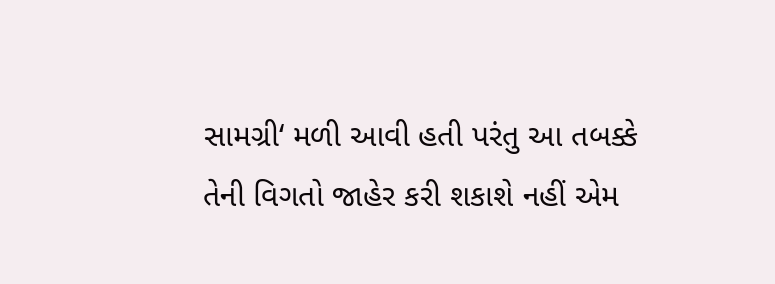સામગ્રી‘ મળી આવી હતી પરંતુ આ તબક્કે
તેની વિગતો જાહેર કરી શકાશે નહીં એમ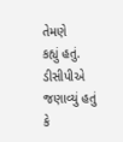તેમણે
કહ્યું હતું.
ડીસીપીએ જણાવ્યું હતું કે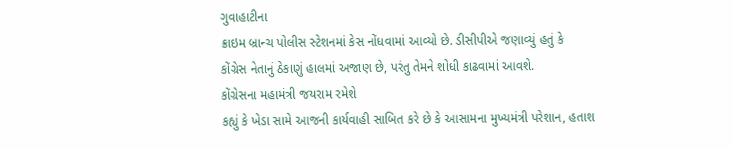ગુવાહાટીના
ક્રાઇમ બ્રાન્ચ પોલીસ સ્ટેશનમાં કેસ નોંધવામાં આવ્યો છે. ડીસીપીએ જણાવ્યું હતું કે
કોંગ્રેસ નેતાનું ઠેકાણું હાલમાં અજાણ છે, પરંતુ તેમને શોધી કાઢવામાં આવશે.
કોંગ્રેસના મહામંત્રી જયરામ રમેશે
કહ્યું કે ખેડા સામે આજની કાર્યવાહી સાબિત કરે છે કે આસામના મુખ્યમંત્રી પરેશાન, હતાશ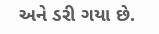અને ડરી ગયા છે.